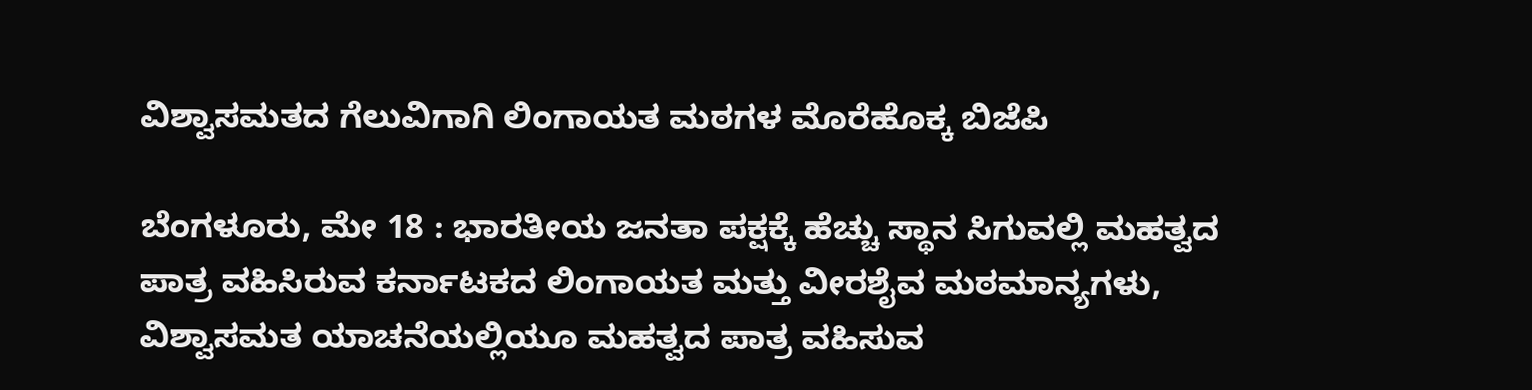ವಿಶ್ವಾಸಮತದ ಗೆಲುವಿಗಾಗಿ ಲಿಂಗಾಯತ ಮಠಗಳ ಮೊರೆಹೊಕ್ಕ ಬಿಜೆಪಿ

ಬೆಂಗಳೂರು, ಮೇ 18 : ಭಾರತೀಯ ಜನತಾ ಪಕ್ಷಕ್ಕೆ ಹೆಚ್ಚು ಸ್ಥಾನ ಸಿಗುವಲ್ಲಿ ಮಹತ್ವದ ಪಾತ್ರ ವಹಿಸಿರುವ ಕರ್ನಾಟಕದ ಲಿಂಗಾಯತ ಮತ್ತು ವೀರಶೈವ ಮಠಮಾನ್ಯಗಳು, ವಿಶ್ವಾಸಮತ ಯಾಚನೆಯಲ್ಲಿಯೂ ಮಹತ್ವದ ಪಾತ್ರ ವಹಿಸುವ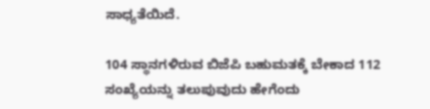ಸಾಧ್ಯತೆಯಿದೆ.

104 ಸ್ಥಾನಗಳಿರುವ ಬಿಜೆಪಿ ಬಹುಮತಕ್ಕೆ ಬೇಕಾದ 112 ಸಂಖ್ಯೆಯನ್ನು ತಲುಪುವುದು ಹೇಗೆಂದು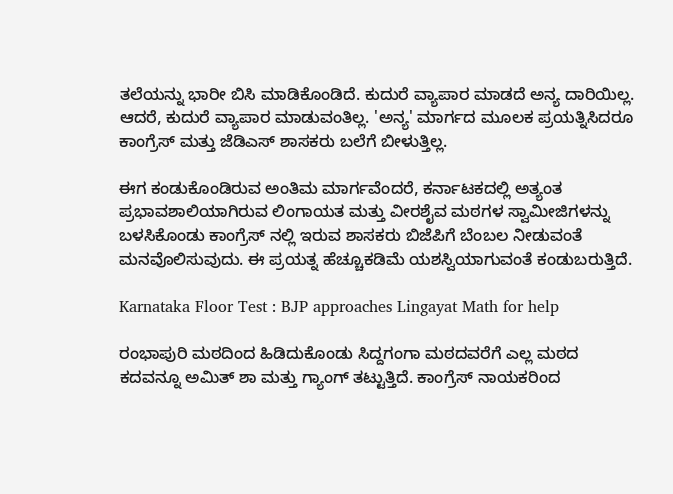ತಲೆಯನ್ನು ಭಾರೀ ಬಿಸಿ ಮಾಡಿಕೊಂಡಿದೆ. ಕುದುರೆ ವ್ಯಾಪಾರ ಮಾಡದೆ ಅನ್ಯ ದಾರಿಯಿಲ್ಲ. ಆದರೆ, ಕುದುರೆ ವ್ಯಾಪಾರ ಮಾಡುವಂತಿಲ್ಲ. 'ಅನ್ಯ' ಮಾರ್ಗದ ಮೂಲಕ ಪ್ರಯತ್ನಿಸಿದರೂ ಕಾಂಗ್ರೆಸ್ ಮತ್ತು ಜೆಡಿಎಸ್ ಶಾಸಕರು ಬಲೆಗೆ ಬೀಳುತ್ತಿಲ್ಲ.

ಈಗ ಕಂಡುಕೊಂಡಿರುವ ಅಂತಿಮ ಮಾರ್ಗವೆಂದರೆ, ಕರ್ನಾಟಕದಲ್ಲಿ ಅತ್ಯಂತ ಪ್ರಭಾವಶಾಲಿಯಾಗಿರುವ ಲಿಂಗಾಯತ ಮತ್ತು ವೀರಶೈವ ಮಠಗಳ ಸ್ವಾಮೀಜಿಗಳನ್ನು ಬಳಸಿಕೊಂಡು ಕಾಂಗ್ರೆಸ್ ನಲ್ಲಿ ಇರುವ ಶಾಸಕರು ಬಿಜೆಪಿಗೆ ಬೆಂಬಲ ನೀಡುವಂತೆ ಮನವೊಲಿಸುವುದು. ಈ ಪ್ರಯತ್ನ ಹೆಚ್ಚೂಕಡಿಮೆ ಯಶಸ್ವಿಯಾಗುವಂತೆ ಕಂಡುಬರುತ್ತಿದೆ.

Karnataka Floor Test : BJP approaches Lingayat Math for help

ರಂಭಾಪುರಿ ಮಠದಿಂದ ಹಿಡಿದುಕೊಂಡು ಸಿದ್ದಗಂಗಾ ಮಠದವರೆಗೆ ಎಲ್ಲ ಮಠದ ಕದವನ್ನೂ ಅಮಿತ್ ಶಾ ಮತ್ತು ಗ್ಯಾಂಗ್ ತಟ್ಟುತ್ತಿದೆ. ಕಾಂಗ್ರೆಸ್ ನಾಯಕರಿಂದ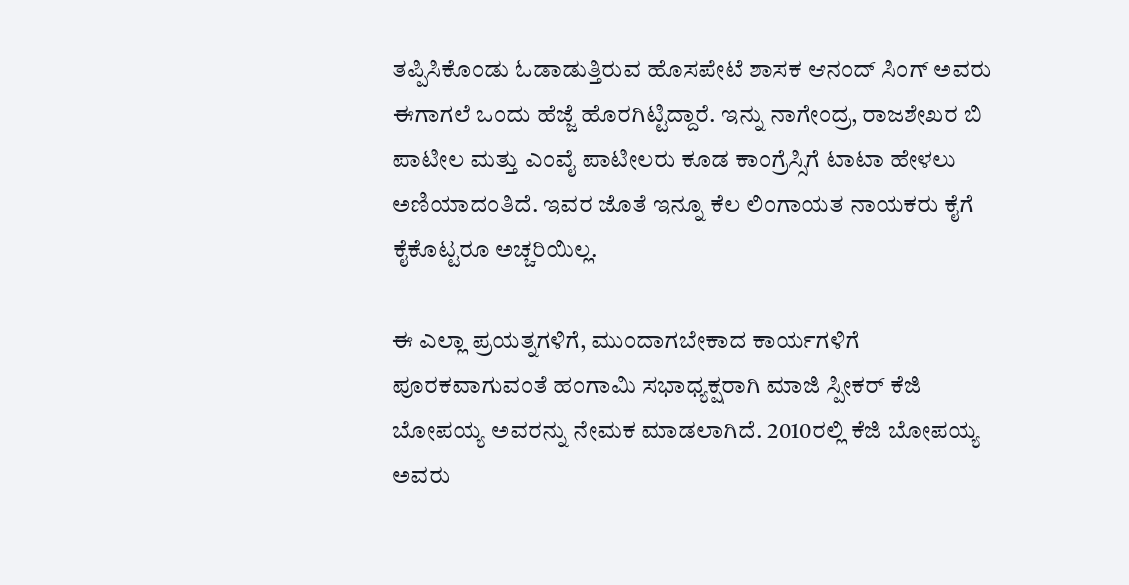ತಪ್ಪಿಸಿಕೊಂಡು ಓಡಾಡುತ್ತಿರುವ ಹೊಸಪೇಟೆ ಶಾಸಕ ಆನಂದ್ ಸಿಂಗ್ ಅವರು ಈಗಾಗಲೆ ಒಂದು ಹೆಜ್ಜೆ ಹೊರಗಿಟ್ಟಿದ್ದಾರೆ. ಇನ್ನು ನಾಗೇಂದ್ರ, ರಾಜಶೇಖರ ಬಿ ಪಾಟೀಲ ಮತ್ತು ಎಂವೈ ಪಾಟೀಲರು ಕೂಡ ಕಾಂಗ್ರೆಸ್ಸಿಗೆ ಟಾಟಾ ಹೇಳಲು ಅಣಿಯಾದಂತಿದೆ. ಇವರ ಜೊತೆ ಇನ್ನೂ ಕೆಲ ಲಿಂಗಾಯತ ನಾಯಕರು ಕೈಗೆ ಕೈಕೊಟ್ಟರೂ ಅಚ್ಚರಿಯಿಲ್ಲ.

ಈ ಎಲ್ಲಾ ಪ್ರಯತ್ನಗಳಿಗೆ, ಮುಂದಾಗಬೇಕಾದ ಕಾರ್ಯಗಳಿಗೆ ಪೂರಕವಾಗುವಂತೆ ಹಂಗಾಮಿ ಸಭಾಧ್ಯಕ್ಷರಾಗಿ ಮಾಜಿ ಸ್ಪೀಕರ್ ಕೆಜಿ ಬೋಪಯ್ಯ ಅವರನ್ನು ನೇಮಕ ಮಾಡಲಾಗಿದೆ. 2010ರಲ್ಲಿ ಕೆಜಿ ಬೋಪಯ್ಯ ಅವರು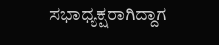ಸಭಾಧ್ಯಕ್ಷರಾಗಿದ್ದಾಗ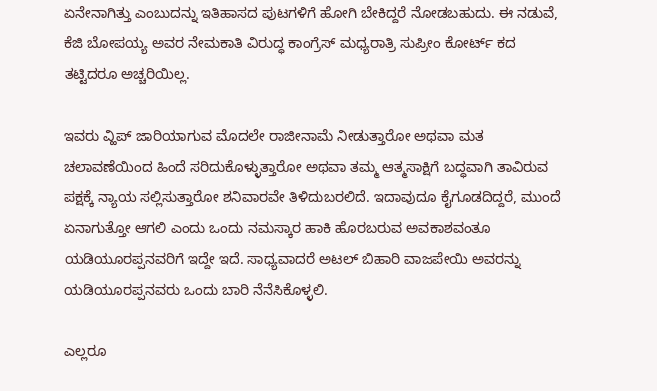ಏನೇನಾಗಿತ್ತು ಎಂಬುದನ್ನು ಇತಿಹಾಸದ ಪುಟಗಳಿಗೆ ಹೋಗಿ ಬೇಕಿದ್ದರೆ ನೋಡಬಹುದು. ಈ ನಡುವೆ, ಕೆಜಿ ಬೋಪಯ್ಯ ಅವರ ನೇಮಕಾತಿ ವಿರುದ್ಧ ಕಾಂಗ್ರೆಸ್ ಮಧ್ಯರಾತ್ರಿ ಸುಪ್ರೀಂ ಕೋರ್ಟ್ ಕದ ತಟ್ಟಿದರೂ ಅಚ್ಚರಿಯಿಲ್ಲ.

ಇವರು ವ್ಹಿಪ್ ಜಾರಿಯಾಗುವ ಮೊದಲೇ ರಾಜೀನಾಮೆ ನೀಡುತ್ತಾರೋ ಅಥವಾ ಮತ ಚಲಾವಣೆಯಿಂದ ಹಿಂದೆ ಸರಿದುಕೊಳ್ಳುತ್ತಾರೋ ಅಥವಾ ತಮ್ಮ ಆತ್ಮಸಾಕ್ಷಿಗೆ ಬದ್ಧವಾಗಿ ತಾವಿರುವ ಪಕ್ಷಕ್ಕೆ ನ್ಯಾಯ ಸಲ್ಲಿಸುತ್ತಾರೋ ಶನಿವಾರವೇ ತಿಳಿದುಬರಲಿದೆ. ಇದಾವುದೂ ಕೈಗೂಡದಿದ್ದರೆ, ಮುಂದೆ ಏನಾಗುತ್ತೋ ಆಗಲಿ ಎಂದು ಒಂದು ನಮಸ್ಕಾರ ಹಾಕಿ ಹೊರಬರುವ ಅವಕಾಶವಂತೂ ಯಡಿಯೂರಪ್ಪನವರಿಗೆ ಇದ್ದೇ ಇದೆ. ಸಾಧ್ಯವಾದರೆ ಅಟಲ್ ಬಿಹಾರಿ ವಾಜಪೇಯಿ ಅವರನ್ನು ಯಡಿಯೂರಪ್ಪನವರು ಒಂದು ಬಾರಿ ನೆನೆಸಿಕೊಳ್ಳಲಿ.

ಎಲ್ಲರೂ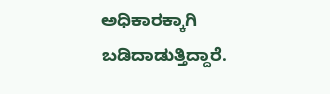ಅಧಿಕಾರಕ್ಕಾಗಿ ಬಡಿದಾಡುತ್ತಿದ್ದಾರೆ.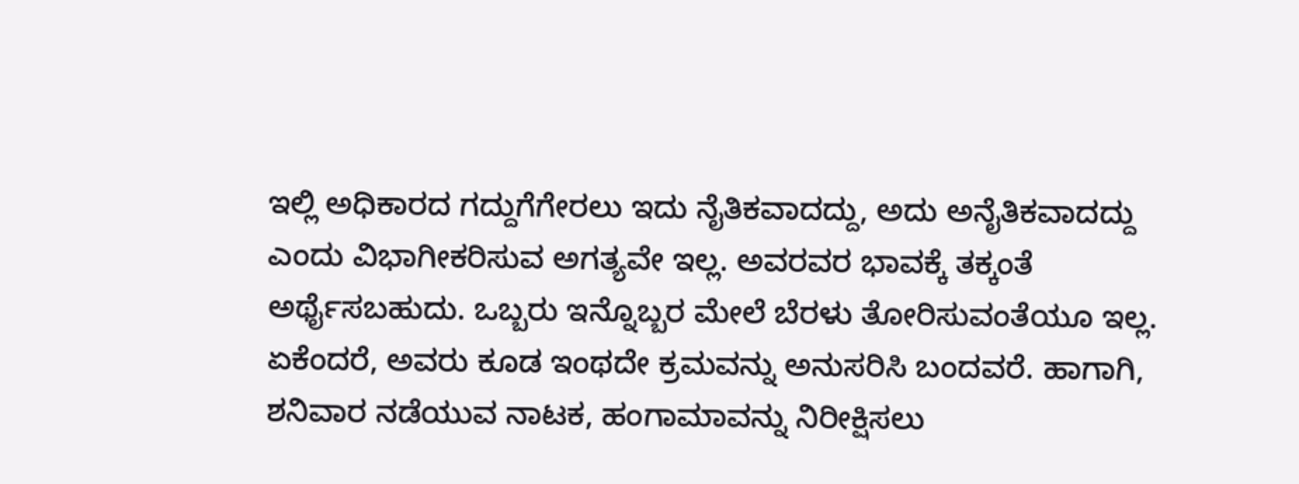ಇಲ್ಲಿ ಅಧಿಕಾರದ ಗದ್ದುಗೆಗೇರಲು ಇದು ನೈತಿಕವಾದದ್ದು, ಅದು ಅನೈತಿಕವಾದದ್ದು ಎಂದು ವಿಭಾಗೀಕರಿಸುವ ಅಗತ್ಯವೇ ಇಲ್ಲ. ಅವರವರ ಭಾವಕ್ಕೆ ತಕ್ಕಂತೆ ಅರ್ಥೈಸಬಹುದು. ಒಬ್ಬರು ಇನ್ನೊಬ್ಬರ ಮೇಲೆ ಬೆರಳು ತೋರಿಸುವಂತೆಯೂ ಇಲ್ಲ. ಏಕೆಂದರೆ, ಅವರು ಕೂಡ ಇಂಥದೇ ಕ್ರಮವನ್ನು ಅನುಸರಿಸಿ ಬಂದವರೆ. ಹಾಗಾಗಿ, ಶನಿವಾರ ನಡೆಯುವ ನಾಟಕ, ಹಂಗಾಮಾವನ್ನು ನಿರೀಕ್ಷಿಸಲು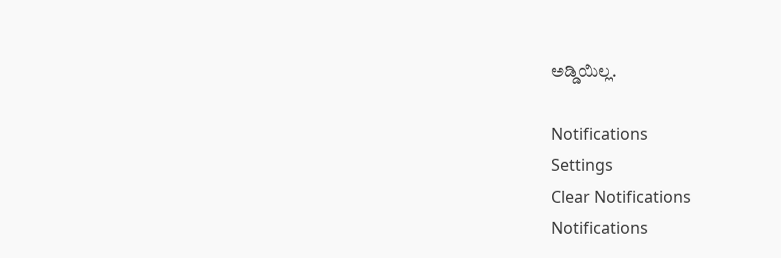ಅಡ್ಡಿಯಿಲ್ಲ.

Notifications
Settings
Clear Notifications
Notifications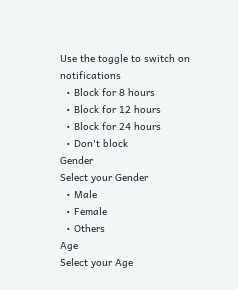Use the toggle to switch on notifications
  • Block for 8 hours
  • Block for 12 hours
  • Block for 24 hours
  • Don't block
Gender
Select your Gender
  • Male
  • Female
  • Others
Age
Select your Age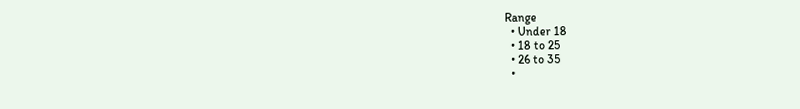Range
  • Under 18
  • 18 to 25
  • 26 to 35
  •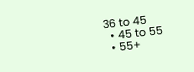36 to 45
  • 45 to 55
  • 55+